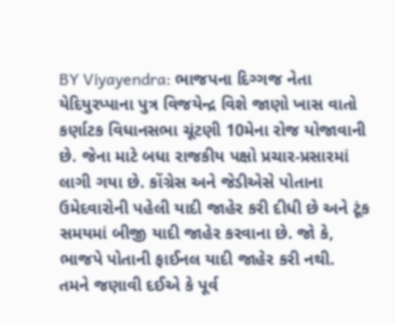BY Viyayendra: ભાજપના દિગ્ગજ નેતા યેદિયુરપ્પાના પુત્ર વિજયેન્દ્ર વિશે જાણો ખાસ વાતો
કર્ણાટક વિધાનસભા ચૂંટણી 10મેના રોજ યોજાવાની છે. જેના માટે બધા રાજકીય પક્ષો પ્રચાર-પ્રસારમાં લાગી ગયા છે. કોંગ્રેસ અને જેડીએસે પોતાના ઉમેદવારોની પહેલી યાદી જાહેર કરી દીધી છે અને ટૂંક સમયમાં બીજી યાદી જાહેર કરવાના છે. જો કે, ભાજપે પોતાની ફાઈનલ યાદી જાહેર કરી નથી.
તમને જણાવી દઈએ કે પૂર્વ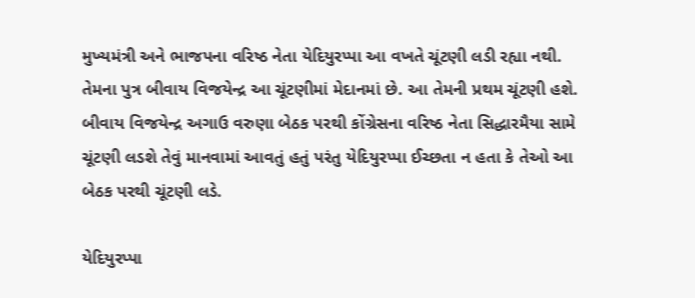મુખ્યમંત્રી અને ભાજપના વરિષ્ઠ નેતા યેદિયુરપ્પા આ વખતે ચૂંટણી લડી રહ્યા નથી. તેમના પુત્ર બીવાય વિજયેન્દ્ર આ ચૂંટણીમાં મેદાનમાં છે. આ તેમની પ્રથમ ચૂંટણી હશે. બીવાય વિજયેન્દ્ર અગાઉ વરુણા બેઠક પરથી કોંગ્રેસના વરિષ્ઠ નેતા સિદ્ધારમૈયા સામે ચૂંટણી લડશે તેવું માનવામાં આવતું હતું પરંતુ યેદિયુરપ્પા ઈચ્છતા ન હતા કે તેઓ આ બેઠક પરથી ચૂંટણી લડે.

યેદિયુરપ્પા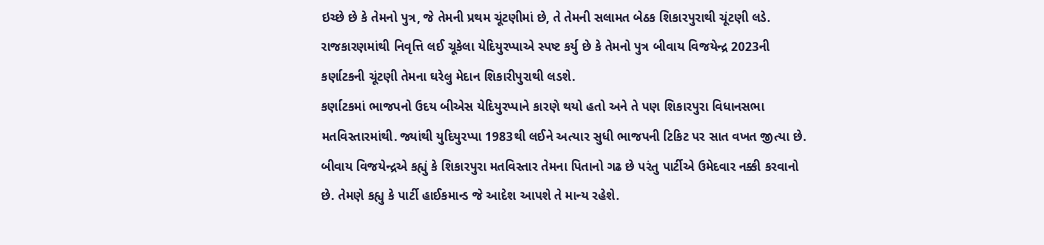ઇચ્છે છે કે તેમનો પુત્ર, જે તેમની પ્રથમ ચૂંટણીમાં છે, તે તેમની સલામત બેઠક શિકારપુરાથી ચૂંટણી લડે. રાજકારણમાંથી નિવૃત્તિ લઈ ચૂકેલા યેદિયુરપ્પાએ સ્પષ્ટ કર્યુ છે કે તેમનો પુત્ર બીવાય વિજયેન્દ્ર 2023ની કર્ણાટકની ચૂંટણી તેમના ઘરેલુ મેદાન શિકારીપુરાથી લડશે.
કર્ણાટકમાં ભાજપનો ઉદય બીએસ યેદિયુરપ્પાને કારણે થયો હતો અને તે પણ શિકારપુરા વિધાનસભા મતવિસ્તારમાંથી. જ્યાંથી યુદિયુરપ્પા 1983થી લઈને અત્યાર સુધી ભાજપની ટિકિટ પર સાત વખત જીત્યા છે. બીવાય વિજયેન્દ્રએ કહ્યું કે શિકારપુરા મતવિસ્તાર તેમના પિતાનો ગઢ છે પરંતુ પાર્ટીએ ઉમેદવાર નક્કી કરવાનો છે. તેમણે કહ્યુ કે પાર્ટી હાઈકમાન્ડ જે આદેશ આપશે તે માન્ય રહેશે.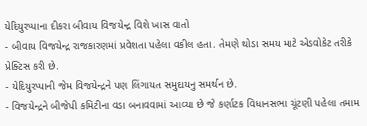યેદિયુરપ્પાના દીકરા બીવાય વિજયેન્દ્ર વિશે ખાસ વાતો
- બીવાય વિજયેન્દ્ર રાજકારણમાં પ્રવેશતા પહેલા વકીલ હતા. તેમણે થોડા સમય માટે એડવોકેટ તરીકે પ્રેક્ટિસ કરી છે.
- યેદિયુરપ્પાની જેમ વિજયેન્દ્રને પણ લિંગાયત સમુદાયનુ સમર્થન છે.
- વિજયેન્દ્રને બીજેપી કમિટીના વડા બનાવવામાં આવ્યા છે જે કર્ણાટક વિધાનસભા ચૂંટણી પહેલા તમામ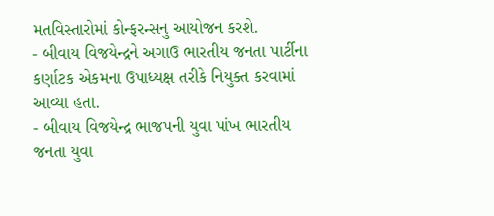મતવિસ્તારોમાં કોન્ફરન્સનુ આયોજન કરશે.
- બીવાય વિજયેન્દ્રને અગાઉ ભારતીય જનતા પાર્ટીના કર્ણાટક એકમના ઉપાધ્યક્ષ તરીકે નિયુક્ત કરવામાં આવ્યા હતા.
- બીવાય વિજયેન્દ્ર ભાજપની યુવા પાંખ ભારતીય જનતા યુવા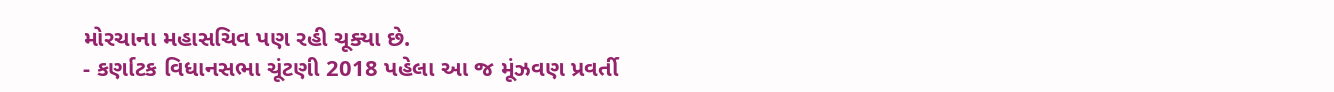મોરચાના મહાસચિવ પણ રહી ચૂક્યા છે.
- કર્ણાટક વિધાનસભા ચૂંટણી 2018 પહેલા આ જ મૂંઝવણ પ્રવર્તી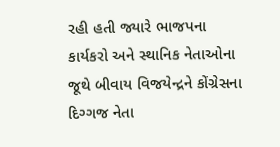રહી હતી જ્યારે ભાજપના કાર્યકરો અને સ્થાનિક નેતાઓના જૂથે બીવાય વિજયેન્દ્રને કોંગ્રેસના દિગ્ગજ નેતા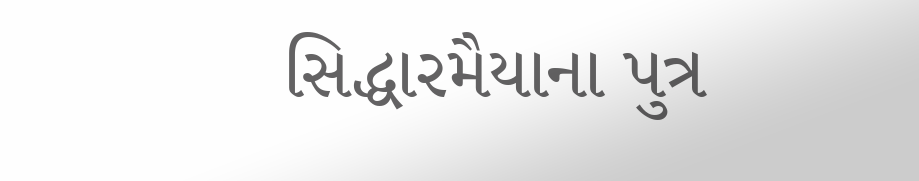સિદ્ધારમૈયાના પુત્ર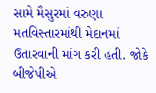સામે મૈસુરમાં વરુણા મતવિસ્તારમાંથી મેદાનમાં ઉતારવાની માંગ કરી હતી. જોકે બીજેપીએ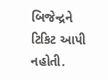બિજેન્દ્રને ટિકિટ આપી નહોતી.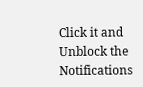Click it and Unblock the Notifications